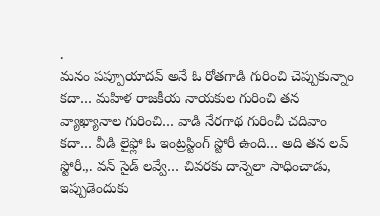.
మనం పప్పూయాదవ్ అనే ఓ రోతగాడి గురించి చెప్పుకున్నాం కదా… మహిళ రాజకీయ నాయకుల గురించి తన వ్యాఖ్యానాల గురించి… వాడి నేరగాథ గురించీ చదివాం కదా… వీడి లైఫ్లో ఓ ఇంట్రస్టింగ్ స్టోరీ ఉంది… అది తన లవ్ స్టోరీ.,. వన్ సైడ్ లవ్వే… చివరకు దాన్నెలా సాధించాడు, ఇప్పుడెందుకు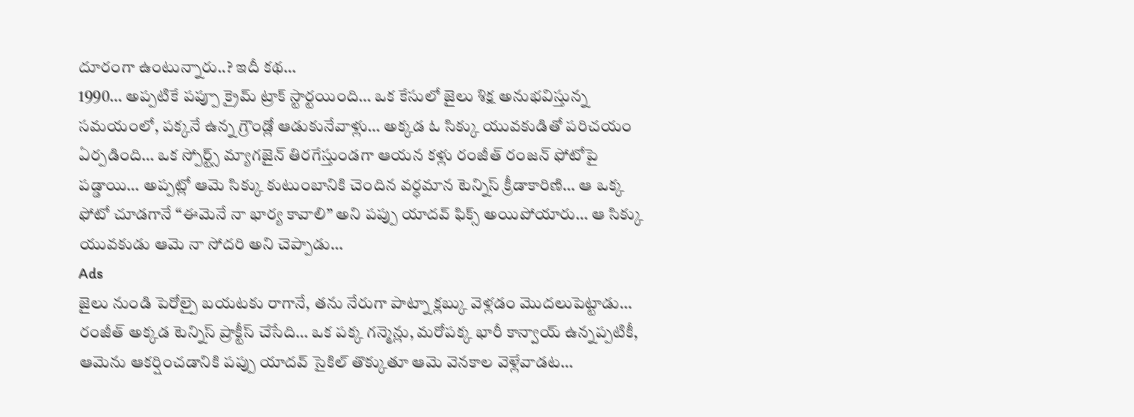దూరంగా ఉంటున్నారు..? ఇదీ కథ…
1990… అప్పటికే పప్పూ క్రైమ్ ట్రాక్ స్టార్టయింది… ఒక కేసులో జైలు శిక్ష అనుభవిస్తున్న సమయంలో, పక్కనే ఉన్న గ్రౌండ్లో ఆడుకునేవాళ్లు… అక్కడ ఓ సిక్కు యువకుడితో పరిచయం ఏర్పడింది… ఒక స్పోర్ట్స్ మ్యాగజైన్ తిరగేస్తుండగా ఆయన కళ్లు రంజీత్ రంజన్ ఫోటోపై పడ్డాయి… అప్పట్లో ఆమె సిక్కు కుటుంబానికి చెందిన వర్ధమాన టెన్నిస్ క్రీడాకారిణి… ఆ ఒక్క ఫోటో చూడగానే “ఈమెనే నా భార్య కావాలి” అని పప్పు యాదవ్ ఫిక్స్ అయిపోయారు… ఆ సిక్కు యువకుడు ఆమె నా సోదరి అని చెప్పాడు…
Ads
జైలు నుండి పెరోల్పై బయటకు రాగానే, తను నేరుగా పాట్నా క్లబ్కు వెళ్లడం మొదలుపెట్టాడు… రంజీత్ అక్కడ టెన్నిస్ ప్రాక్టీస్ చేసేది… ఒక పక్క గన్మెన్లు, మరోపక్క భారీ కాన్వాయ్ ఉన్నప్పటికీ, ఆమెను ఆకర్షించడానికి పప్పు యాదవ్ సైకిల్ తొక్కుతూ ఆమె వెనకాల వెళ్లేవాడట…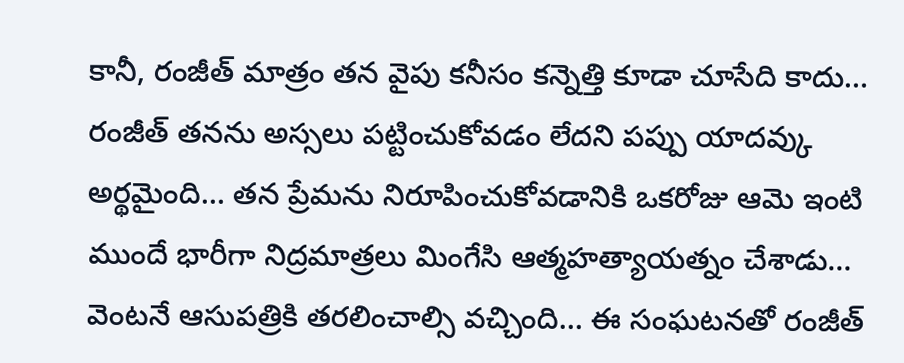కానీ, రంజీత్ మాత్రం తన వైపు కనీసం కన్నెత్తి కూడా చూసేది కాదు…
రంజీత్ తనను అస్సలు పట్టించుకోవడం లేదని పప్పు యాదవ్కు అర్థమైంది… తన ప్రేమను నిరూపించుకోవడానికి ఒకరోజు ఆమె ఇంటి ముందే భారీగా నిద్రమాత్రలు మింగేసి ఆత్మహత్యాయత్నం చేశాడు… వెంటనే ఆసుపత్రికి తరలించాల్సి వచ్చింది… ఈ సంఘటనతో రంజీత్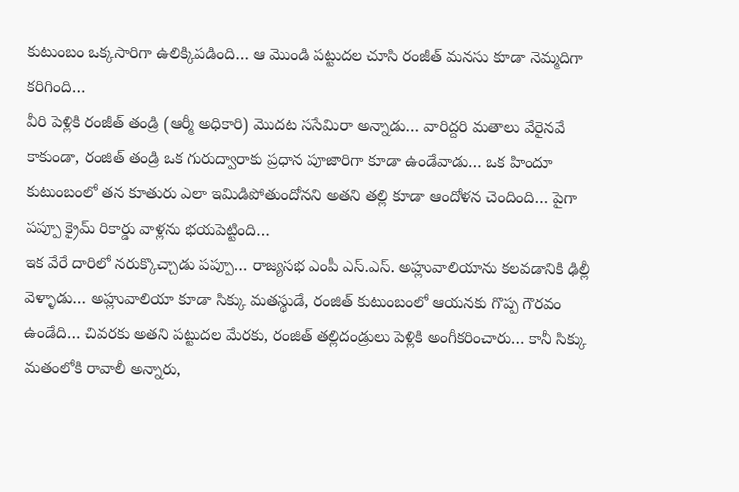కుటుంబం ఒక్కసారిగా ఉలిక్కిపడింది… ఆ మొండి పట్టుదల చూసి రంజీత్ మనసు కూడా నెమ్మదిగా కరిగింది…
వీరి పెళ్లికి రంజీత్ తండ్రి (ఆర్మీ అధికారి) మొదట ససేమిరా అన్నాడు… వారిద్దరి మతాలు వేరైనవే కాకుండా, రంజిత్ తండ్రి ఒక గురుద్వారాకు ప్రధాన పూజారిగా కూడా ఉండేవాడు… ఒక హిందూ కుటుంబంలో తన కూతురు ఎలా ఇమిడిపోతుందోనని అతని తల్లి కూడా ఆందోళన చెందింది… పైగా పప్పూ క్రైమ్ రికార్డు వాళ్లను భయపెట్టింది…
ఇక వేరే దారిలో నరుక్కొచ్చాడు పప్పూ… రాజ్యసభ ఎంపీ ఎస్.ఎస్. అహ్లువాలియాను కలవడానికి ఢిల్లీ వెళ్ళాడు… అహ్లువాలియా కూడా సిక్కు మతస్థుడే, రంజిత్ కుటుంబంలో ఆయనకు గొప్ప గౌరవం ఉండేది… చివరకు అతని పట్టుదల మేరకు, రంజిత్ తల్లిదండ్రులు పెళ్లికి అంగీకరించారు… కానీ సిక్కు మతంలోకి రావాలీ అన్నారు,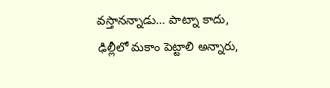వస్తానన్నాడు… పాట్నా కాదు, ఢిల్లీలో మకాం పెట్టాలి అన్నారు,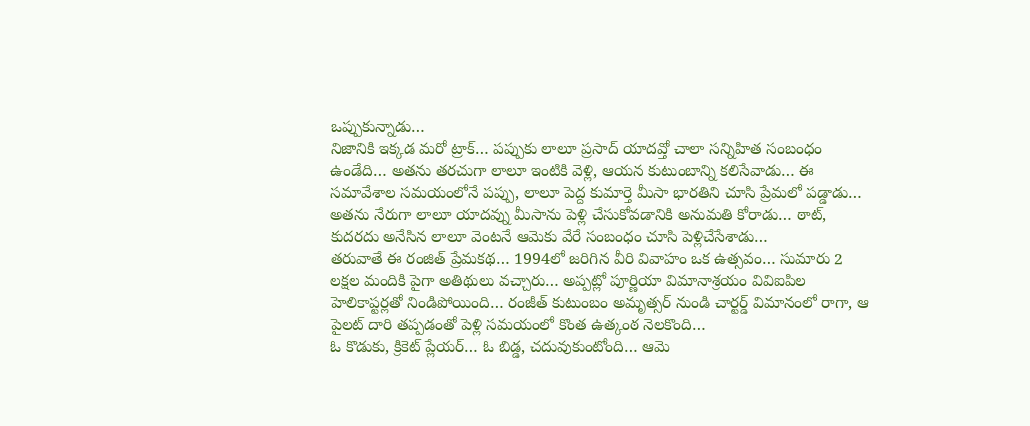ఒప్పుకున్నాడు…
నిజానికి ఇక్కడ మరో ట్రాక్… పప్పుకు లాలూ ప్రసాద్ యాదవ్తో చాలా సన్నిహిత సంబంధం ఉండేది… అతను తరచుగా లాలూ ఇంటికి వెళ్లి, ఆయన కుటుంబాన్ని కలిసేవాడు… ఈ సమావేశాల సమయంలోనే పప్పు, లాలూ పెద్ద కుమార్తె మీసా భారతిని చూసి ప్రేమలో పడ్డాడు… అతను నేరుగా లాలూ యాదవ్ను మీసాను పెళ్లి చేసుకోవడానికి అనుమతి కోరాడు… ఠాట్, కుదరదు అనేసిన లాలూ వెంటనే ఆమెకు వేరే సంబంధం చూసి పెళ్లిచేసేశాడు…
తరువాతే ఈ రంజిత్ ప్రేమకథ… 1994లో జరిగిన వీరి వివాహం ఒక ఉత్సవం… సుమారు 2 లక్షల మందికి పైగా అతిథులు వచ్చారు… అప్పట్లో పూర్ణియా విమానాశ్రయం వివిఐపిల హెలికాప్టర్లతో నిండిపోయింది… రంజీత్ కుటుంబం అమృత్సర్ నుండి చార్టర్డ్ విమానంలో రాగా, ఆ పైలట్ దారి తప్పడంతో పెళ్లి సమయంలో కొంత ఉత్కంఠ నెలకొంది…
ఓ కొడుకు, క్రికెట్ ప్లేయర్… ఓ బిడ్డ, చదువుకుంటోంది… ఆమె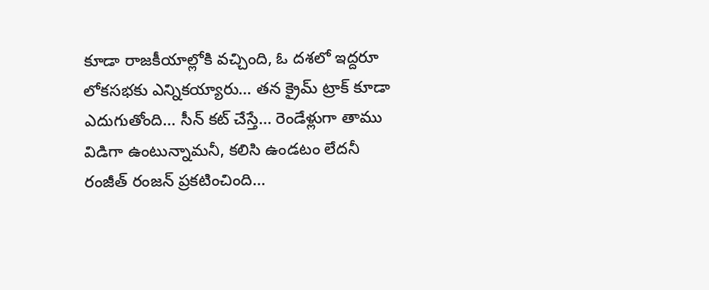కూడా రాజకీయాల్లోకి వచ్చింది, ఓ దశలో ఇద్దరూ లోకసభకు ఎన్నికయ్యారు… తన క్రైమ్ ట్రాక్ కూడా ఎదుగుతోంది… సీన్ కట్ చేస్తే… రెండేళ్లుగా తాము విడిగా ఉంటున్నామనీ, కలిసి ఉండటం లేదనీ రంజీత్ రంజన్ ప్రకటించింది…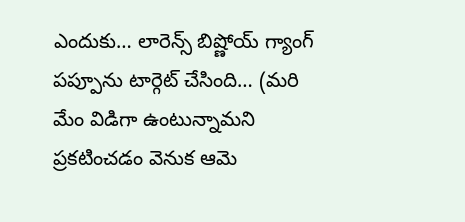ఎందుకు… లారెన్స్ బిష్ణోయ్ గ్యాంగ్ పప్పూను టార్గెట్ చేసింది… (మరి మేం విడిగా ఉంటున్నామని ప్రకటించడం వెనుక ఆమె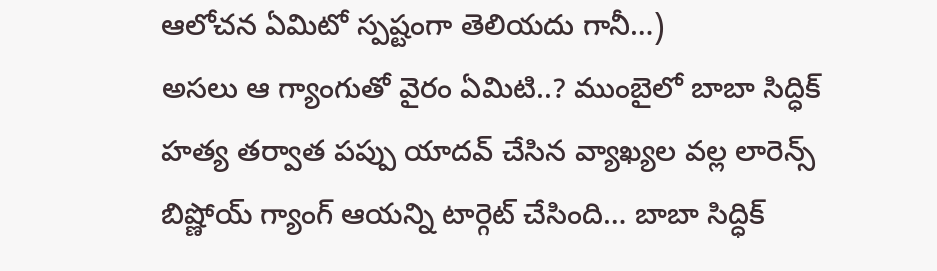ఆలోచన ఏమిటో స్పష్టంగా తెలియదు గానీ…)
అసలు ఆ గ్యాంగుతో వైరం ఏమిటి..? ముంబైలో బాబా సిద్ధిక్ హత్య తర్వాత పప్పు యాదవ్ చేసిన వ్యాఖ్యల వల్ల లారెన్స్ బిష్ణోయ్ గ్యాంగ్ ఆయన్ని టార్గెట్ చేసింది… బాబా సిద్ధిక్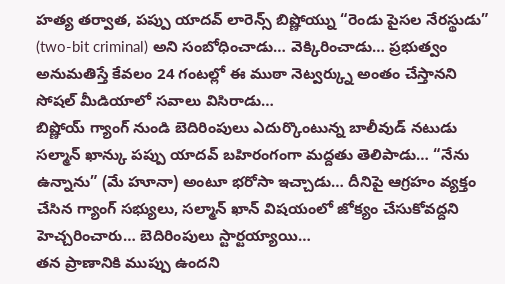హత్య తర్వాత, పప్పు యాదవ్ లారెన్స్ బిష్ణోయ్ను “రెండు పైసల నేరస్థుడు” (two-bit criminal) అని సంబోధించాడు… వెక్కిరించాడు… ప్రభుత్వం అనుమతిస్తే కేవలం 24 గంటల్లో ఈ ముఠా నెట్వర్క్ను అంతం చేస్తానని సోషల్ మీడియాలో సవాలు విసిరాడు…
బిష్ణోయ్ గ్యాంగ్ నుండి బెదిరింపులు ఎదుర్కొంటున్న బాలీవుడ్ నటుడు సల్మాన్ ఖాన్కు పప్పు యాదవ్ బహిరంగంగా మద్దతు తెలిపాడు… “నేను ఉన్నాను” (మే హూనా) అంటూ భరోసా ఇచ్చాడు… దీనిపై ఆగ్రహం వ్యక్తం చేసిన గ్యాంగ్ సభ్యులు, సల్మాన్ ఖాన్ విషయంలో జోక్యం చేసుకోవద్దని హెచ్చరించారు… బెదిరింపులు స్టార్టయ్యాయి…
తన ప్రాణానికి ముప్పు ఉందని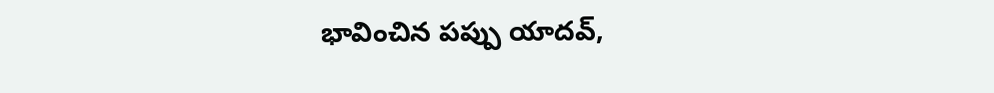భావించిన పప్పు యాదవ్,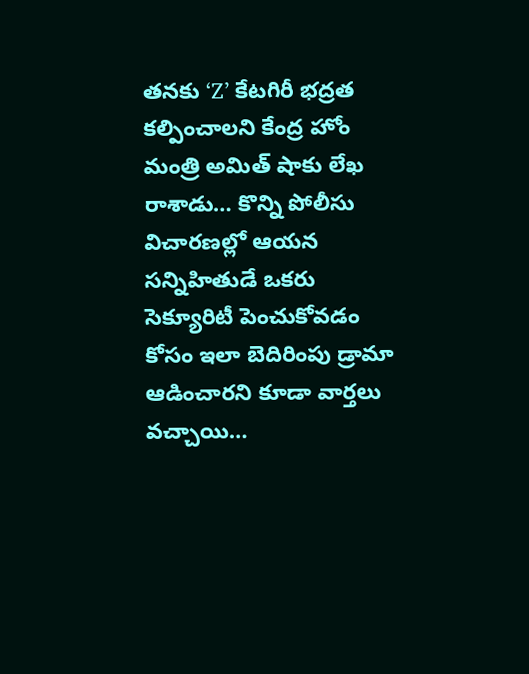తనకు ‘Z’ కేటగిరీ భద్రత కల్పించాలని కేంద్ర హోం మంత్రి అమిత్ షాకు లేఖ రాశాడు… కొన్ని పోలీసు విచారణల్లో ఆయన సన్నిహితుడే ఒకరు సెక్యూరిటీ పెంచుకోవడం కోసం ఇలా బెదిరింపు డ్రామా ఆడించారని కూడా వార్తలు వచ్చాయి…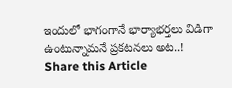ఇందులో భాగంగానే భార్యాభర్తలు విడిగా ఉంటున్నామనే ప్రకటనలు అట..!
Share this Article